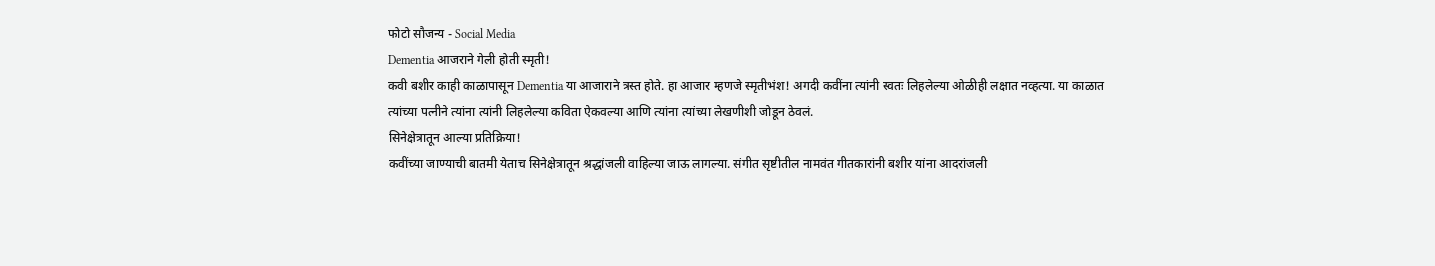फोटो सौजन्य - Social Media
Dementia आजराने गेली होती स्मृती!
कवी बशीर काही काळापासून Dementia या आजाराने त्रस्त होते. हा आजार म्हणजे स्मृतीभंश! अगदी कवींना त्यांनी स्वतः लिहलेल्या ओळीही लक्षात नव्हत्या. या काळात त्यांच्या पत्नीने त्यांना त्यांनी लिहलेल्या कविता ऐकवल्या आणि त्यांना त्यांच्या लेखणीशी जोडून ठेवलं.
सिनेक्षेत्रातून आल्या प्रतिक्रिया!
कवींच्या जाण्याची बातमी येताच सिनेक्षेत्रातून श्रद्धांजली वाहिल्या जाऊ लागल्या. संगीत सृष्टीतील नामवंत गीतकारांनी बशीर यांना आदरांजली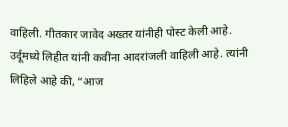वाहिली. गीतकार जावेद अख्तर यांनीही पोस्ट केली आहे. उर्दूमध्ये लिहीत यांनी कवींना आदरांजली वाहिली आहे. त्यांनी लिहिले आहे की, “आज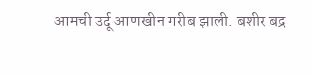आमची उर्दू आणखीन गरीब झाली. बशीर बद्र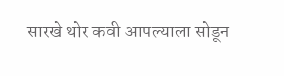सारखे थोर कवी आपल्याला सोडून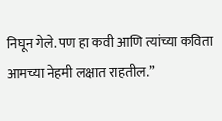निघून गेले. पण हा कवी आणि त्यांच्या कविता आमच्या नेहमी लक्षात राहतील.”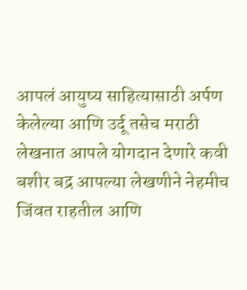आपलं आयुष्य साहित्यासाठी अर्पण केलेल्या आणि उर्दू तसेच मराठी लेखनात आपले योगदान देणारे कवी बशीर बद्र आपल्या लेखणीने नेहमीच जिंवत राहतील आणि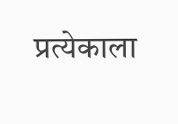प्रत्येकाला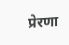प्रेरणा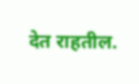देत राहतील.